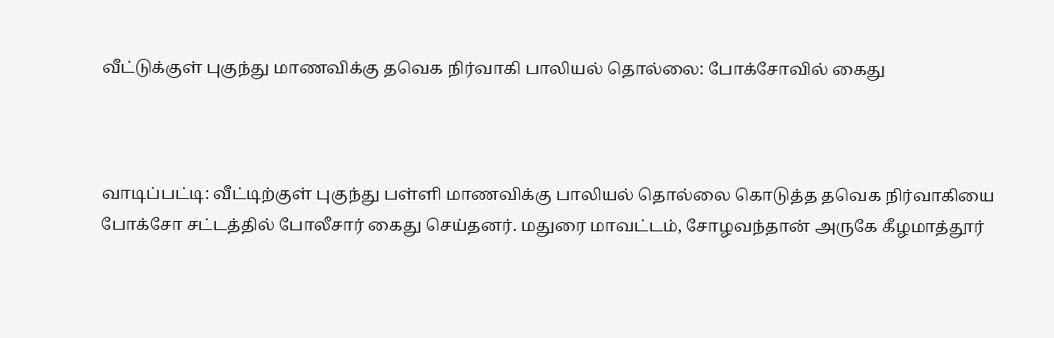வீட்டுக்குள் புகுந்து மாணவிக்கு தவெக நிர்வாகி பாலியல் தொல்லை: போக்சோவில் கைது



வாடிப்பட்டி: வீட்டிற்குள் புகுந்து பள்ளி மாணவிக்கு பாலியல் தொல்லை கொடுத்த தவெக நிர்வாகியை போக்சோ சட்டத்தில் போலீசார் கைது செய்தனர். மதுரை மாவட்டம், சோழவந்தான் அருகே கீழமாத்தூர்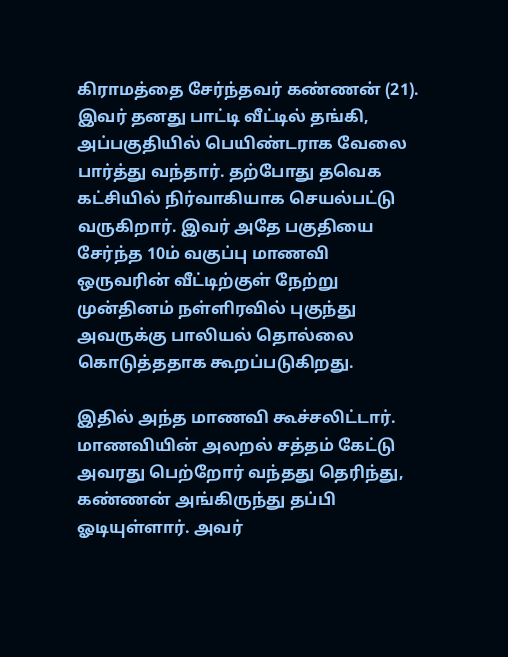கிராமத்தை சேர்ந்தவர் கண்ணன் (21). இவர் தனது பாட்டி வீட்டில் தங்கி, அப்பகுதியில் பெயிண்டராக வேலை பார்த்து வந்தார். தற்போது தவெக கட்சியில் நிர்வாகியாக செயல்பட்டு வருகிறார். இவர் அதே பகுதியை சேர்ந்த 10ம் வகுப்பு மாணவி ஒருவரின் வீட்டிற்குள் நேற்று முன்தினம் நள்ளிரவில் புகுந்து அவருக்கு பாலியல் தொல்லை கொடுத்ததாக கூறப்படுகிறது.

இதில் அந்த மாணவி கூச்சலிட்டார். மாணவியின் அலறல் சத்தம் கேட்டு அவரது பெற்றோர் வந்தது தெரிந்து, கண்ணன் அங்கிருந்து தப்பி ஓடியுள்ளார். அவர்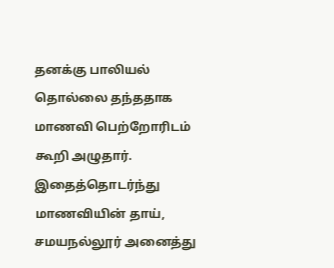தனக்கு பாலியல் தொல்லை தந்ததாக மாணவி பெற்றோரிடம் கூறி அழுதார். இதைத்தொடர்ந்து மாணவியின் தாய், சமயநல்லூர் அனைத்து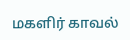மகளிர் காவல்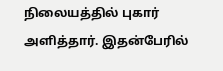நிலையத்தில் புகார் அளித்தார். இதன்பேரில்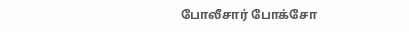போலீசார் போக்சோ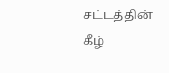சட்டத்தின் கீழ்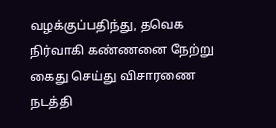வழக்குப்பதிந்து, தவெக நிர்வாகி கண்ணனை நேற்று கைது செய்து விசாரணை நடத்தி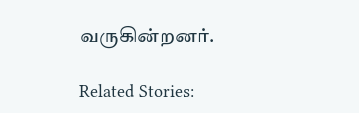வருகின்றனர்.

Related Stories: